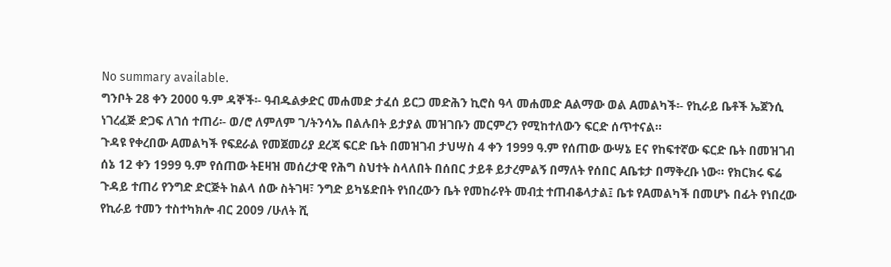No summary available.
ግንቦት 28 ቀን 2000 ዓ.ም ዳኞች፡- ዓብዱልቃድር መሐመድ ታፈሰ ይርጋ መድሕን ኪሮስ ዓላ መሐመድ Aልማው ወል Aመልካች፡- የኪራይ ቤቶች ኤጀንሲ ነገረፈጅ ድጋፍ ለገሰ ተጠሪ፡- ወ/ሮ ለምለም ገ/ትንሳኤ በልሉበት ይታያል መዝገቡን መርምረን የሚከተለውን ፍርድ ሰጥተናል።
ጉዳዩ የቀረበው Aመልካች የፍደራል የመጀመሪያ ደረጃ ፍርድ ቤት በመዝገብ ታህሣስ 4 ቀን 1999 ዓ.ም የሰጠው ውሣኔ Eና የከፍተኛው ፍርድ ቤት በመዝገብ ሰኔ 12 ቀን 1999 ዓ.ም የሰጠው ትEዛዝ መሰረታዊ የሕግ ስህተት ስላለበት በሰበር ታይቶ ይታረምልኝ በማለት የሰበር Aቤቱታ በማቅረቡ ነው። የክርክሩ ፍሬ ጉዳይ ተጠሪ የንግድ ድርጅት ከልላ ሰው ስትገዛ፣ ንግድ ይካሄድበት የነበረውን ቤት የመከራየት መብቷ ተጠብቆላታል፤ ቤቱ የAመልካች በመሆኑ በፊት የነበረው የኪራይ ተመን ተስተካክሎ ብር 2009 /ሁለት ሺ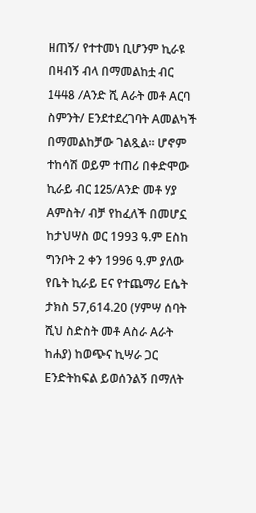ዘጠኝ/ የተተመነ ቢሆንም ኪራዩ በዛብኝ ብላ በማመልከቷ ብር 1448 /Aንድ ሺ Aራት መቶ Aርባ ስምንት/ Eንደተደረገባት Aመልካች በማመልከቻው ገልጿል። ሆኖም ተከሳሽ ወይም ተጠሪ በቀድሞው ኪራይ ብር 125/Aንድ መቶ ሃያ Aምስት/ ብቻ የከፈለች በመሆኗ ከታህሣስ ወር 1993 ዓ.ም Eስከ ግንቦት 2 ቀን 1996 ዓ.ም ያለው የቤት ኪራይ Eና የተጨማሪ Eሴት ታክስ 57,614.20 (ሃምሣ ሰባት ሺህ ስድስት መቶ Aስራ Aራት ከሐያ) ከወጭና ኪሣራ ጋር Eንድትከፍል ይወሰንልኝ በማለት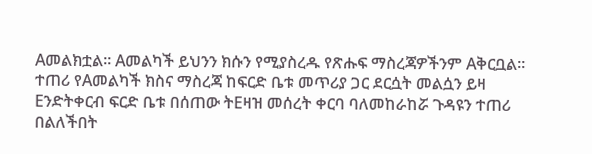Aመልክቷል። Aመልካች ይህንን ክሱን የሚያስረዱ የጽሑፍ ማስረጃዎችንም Aቅርቧል።
ተጠሪ የAመልካች ክስና ማስረጃ ከፍርድ ቤቱ መጥሪያ ጋር ደርሷት መልሷን ይዛ Eንድትቀርብ ፍርድ ቤቱ በሰጠው ትEዛዝ መሰረት ቀርባ ባለመከራከሯ ጉዳዩን ተጠሪ በልለችበት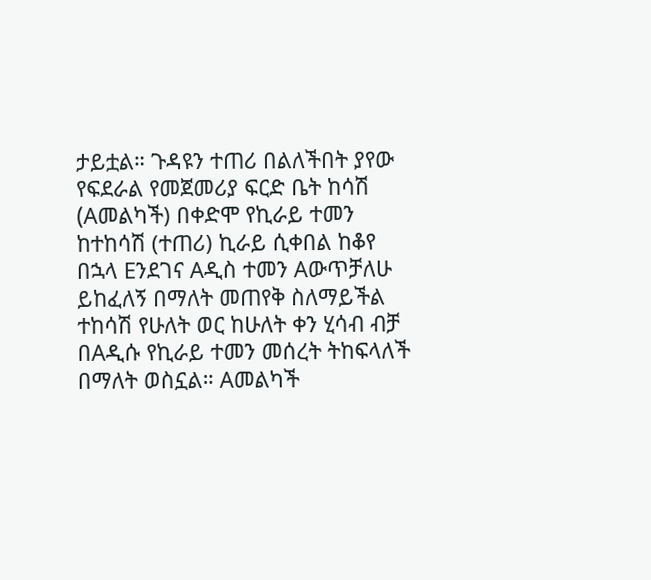ታይቷል። ጉዳዩን ተጠሪ በልለችበት ያየው የፍደራል የመጀመሪያ ፍርድ ቤት ከሳሽ (Aመልካች) በቀድሞ የኪራይ ተመን ከተከሳሽ (ተጠሪ) ኪራይ ሲቀበል ከቆየ በኋላ Eንደገና Aዲስ ተመን Aውጥቻለሁ ይከፈለኝ በማለት መጠየቅ ስለማይችል ተከሳሽ የሁለት ወር ከሁለት ቀን ሂሳብ ብቻ በAዲሱ የኪራይ ተመን መሰረት ትከፍላለች በማለት ወስኗል። Aመልካች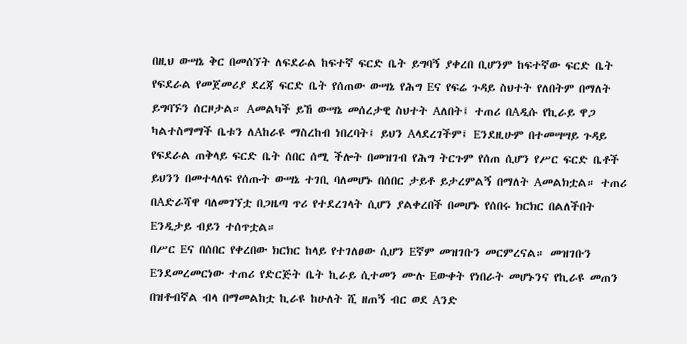በዚህ ውሣኔ ቅር በመሰኘት ለፍደራል ከፍተኛ ፍርድ ቤት ይግባኝ ያቀረበ ቢሆንም ከፍተኛው ፍርድ ቤት የፍደራል የመጀመሪያ ደረጃ ፍርድ ቤት የሰጠው ውሣኔ የሕግ Eና የፍሬ ጉዳይ ስህተት የለበትም በማለት ይግባኙን ሰርዞታል። Aመልካች ይኸ ውሣኔ መሰረታዊ ስህተት Aለበት፤ ተጠሪ በAዲሱ የኪራይ ዋጋ ካልተስማማች ቤቱን ለAከራዩ ማስረከብ ነበረባት፤ ይህን Aላደረገችም፤ Eንደዚሁም በተመሣሣይ ጉዳይ የፍደራል ጠቅላይ ፍርድ ቤት ሰበር ሰሚ ችሎት በመዝገብ የሕግ ትርጉም የሰጠ ሲሆን የሥር ፍርድ ቤቶች ይህንን በመተላለፍ የሰጡት ውሣኔ ተገቢ ባለመሆኑ በሰበር ታይቶ ይታረምልኝ በማለት Aመልክቷል። ተጠሪ በAድራሻዋ ባለመገኘቷ በጋዜጣ ጥሪ የተደረገላት ሲሆን ያልቀረበች በመሆኑ የሰበሩ ክርክር በልለችበት Eንዲታይ ብይን ተሰጥቷል።
በሥር Eና በሰበር የቀረበው ክርክር ከላይ የተገለፀው ሲሆን Eኛም መዝገቡን መርምረናል። መዝገቡን Eንደመረመርነው ተጠሪ የድርጅት ቤት ኪራይ ሲተመን ሙሉ Eውቀት የነበራት መሆኑንና የኪራዩ መጠን በዝቶብኛል ብላ በማመልከቷ ኪራዩ ከሁለት ሺ ዘጠኝ ብር ወደ Aንድ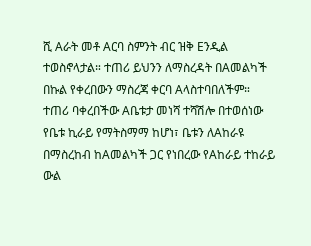ሺ Aራት መቶ Aርባ ስምንት ብር ዝቅ Eንዲል ተወስኖላታል። ተጠሪ ይህንን ለማስረዳት በAመልካች በኩል የቀረበውን ማስረጃ ቀርባ Aላስተባበለችም።
ተጠሪ ባቀረበችው Aቤቱታ መነሻ ተሻሽሎ በተወሰነው የቤቱ ኪራይ የማትስማማ ከሆነ፣ ቤቱን ለAከራዩ በማስረከብ ከAመልካች ጋር የነበረው የAከራይ ተከራይ ውል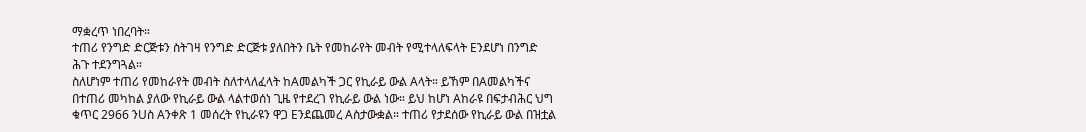ማቋረጥ ነበረባት።
ተጠሪ የንግድ ድርጅቱን ስትገዛ የንግድ ድርጅቱ ያለበትን ቤት የመከራየት መብት የሚተላለፍላት Eንደሆነ በንግድ ሕጉ ተደንግጓል።
ስለሆነም ተጠሪ የመከራየት መብት ስለተላለፈላት ከAመልካች ጋር የኪራይ ውል Aላት። ይኸም በAመልካችና በተጠሪ መካከል ያለው የኪራይ ውል ላልተወሰነ ጊዜ የተደረገ የኪራይ ውል ነው። ይህ ከሆነ Aከራዩ በፍታብሕር ህግ ቁጥር 2966 ንUስ Aንቀጽ 1 መሰረት የኪራዩን ዋጋ Eንደጨመረ Aስታውቋል። ተጠሪ የታደሰው የኪራይ ውል በዝቷል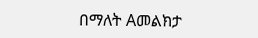በማለት Aመልክታ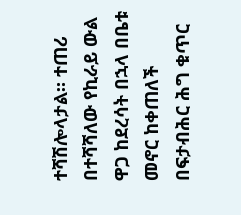ተሻሽሎላታል። ተጠሪ በተሻሻለው የኪራይ ውል ዋጋ ከደረሳት በኋላ በቤቱ መኖር ከቀጠለች በፍታብሕር ሕግ ቁጥር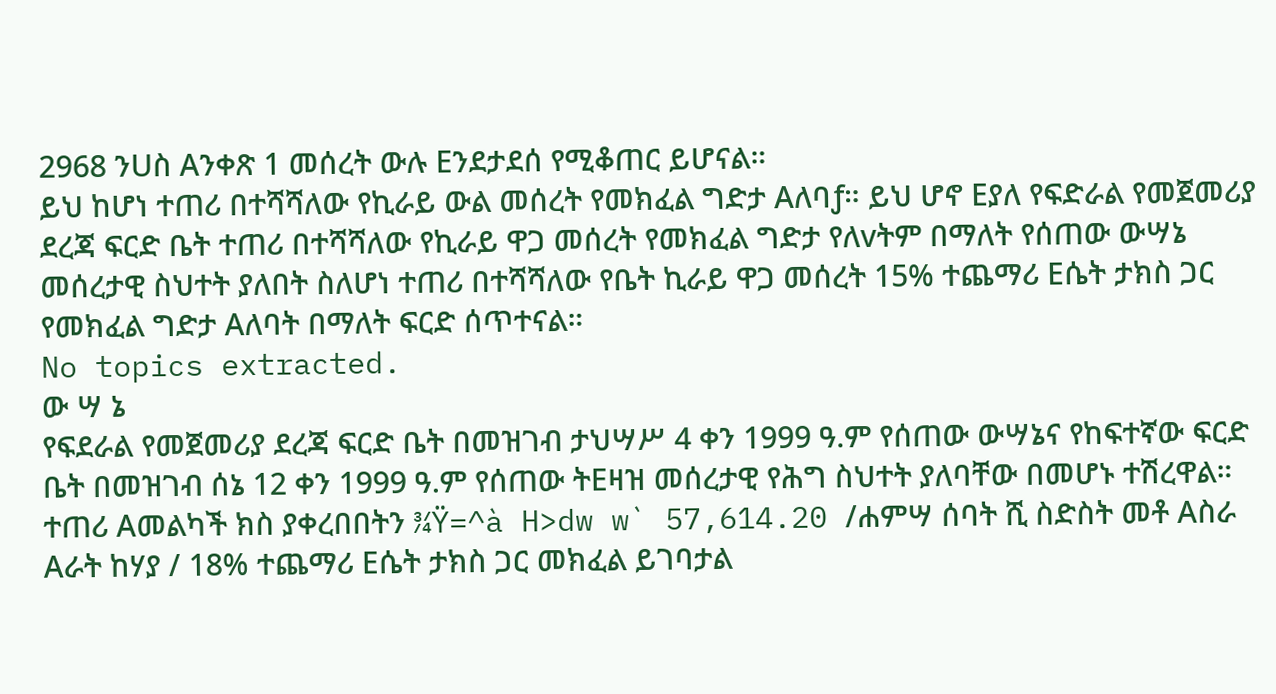2968 ንUስ Aንቀጽ 1 መሰረት ውሉ Eንደታደሰ የሚቆጠር ይሆናል።
ይህ ከሆነ ተጠሪ በተሻሻለው የኪራይ ውል መሰረት የመክፈል ግድታ Aለባƒ። ይህ ሆኖ Eያለ የፍድራል የመጀመሪያ ደረጃ ፍርድ ቤት ተጠሪ በተሻሻለው የኪራይ ዋጋ መሰረት የመክፈል ግድታ የለvትም በማለት የሰጠው ውሣኔ መሰረታዊ ስህተት ያለበት ስለሆነ ተጠሪ በተሻሻለው የቤት ኪራይ ዋጋ መሰረት 15% ተጨማሪ Eሴት ታክስ ጋር የመክፈል ግድታ Aለባት በማለት ፍርድ ሰጥተናል።
No topics extracted.
ው ሣ ኔ
የፍደራል የመጀመሪያ ደረጃ ፍርድ ቤት በመዝገብ ታህሣሥ 4 ቀን 1999 ዓ.ም የሰጠው ውሣኔና የከፍተኛው ፍርድ ቤት በመዝገብ ሰኔ 12 ቀን 1999 ዓ.ም የሰጠው ትEዛዝ መሰረታዊ የሕግ ስህተት ያለባቸው በመሆኑ ተሽረዋል።
ተጠሪ Aመልካች ክስ ያቀረበበትን ¾Ÿ=^à H>dw w` 57,614.20 /ሐምሣ ሰባት ሺ ስድስት መቶ Aስራ Aራት ከሃያ / 18% ተጨማሪ Eሴት ታክስ ጋር መክፈል ይገባታል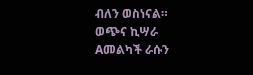ብለን ወስነናል።
ወጭና ኪሣራ Aመልካች ራሱን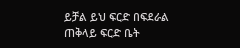ይቻል ይህ ፍርድ በፍደራል ጠቅላይ ፍርድ ቤት